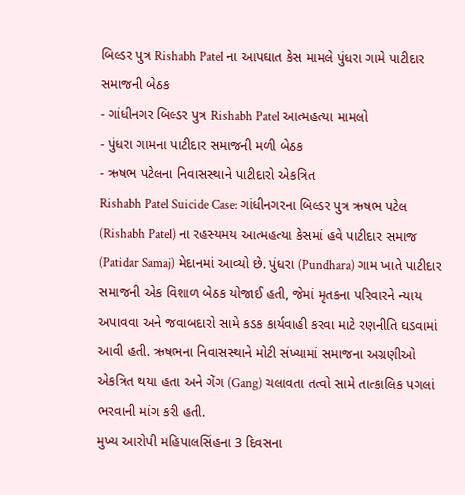બિલ્ડર પુત્ર Rishabh Patel ના આપઘાત કેસ મામલે પુંધરા ગામે પાટીદાર સમાજની બેઠક
- ગાંધીનગર બિલ્ડર પુત્ર Rishabh Patel આત્મહત્યા મામલો
- પુંધરા ગામના પાટીદાર સમાજની મળી બેઠક
- ઋષભ પટેલના નિવાસસ્થાને પાટીદારો એકત્રિત
Rishabh Patel Suicide Case: ગાંધીનગરના બિલ્ડર પુત્ર ઋષભ પટેલ (Rishabh Patel) ના રહસ્યમય આત્મહત્યા કેસમાં હવે પાટીદાર સમાજ (Patidar Samaj) મેદાનમાં આવ્યો છે. પુંધરા (Pundhara) ગામ ખાતે પાટીદાર સમાજની એક વિશાળ બેઠક યોજાઈ હતી, જેમાં મૃતકના પરિવારને ન્યાય અપાવવા અને જવાબદારો સામે કડક કાર્યવાહી કરવા માટે રણનીતિ ઘડવામાં આવી હતી. ઋષભના નિવાસસ્થાને મોટી સંખ્યામાં સમાજના અગ્રણીઓ એકત્રિત થયા હતા અને ગેંગ (Gang) ચલાવતા તત્વો સામે તાત્કાલિક પગલાં ભરવાની માંગ કરી હતી.
મુખ્ય આરોપી મહિપાલસિંહના 3 દિવસના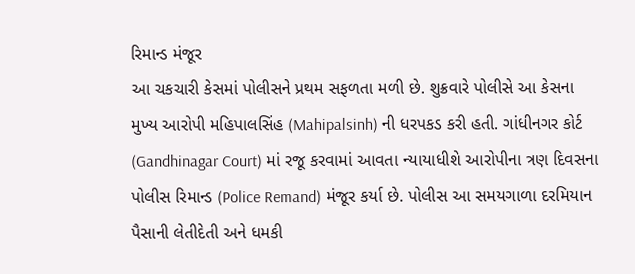રિમાન્ડ મંજૂર
આ ચકચારી કેસમાં પોલીસને પ્રથમ સફળતા મળી છે. શુક્રવારે પોલીસે આ કેસના મુખ્ય આરોપી મહિપાલસિંહ (Mahipalsinh) ની ધરપકડ કરી હતી. ગાંધીનગર કોર્ટ (Gandhinagar Court) માં રજૂ કરવામાં આવતા ન્યાયાધીશે આરોપીના ત્રણ દિવસના પોલીસ રિમાન્ડ (Police Remand) મંજૂર કર્યા છે. પોલીસ આ સમયગાળા દરમિયાન પૈસાની લેતીદેતી અને ધમકી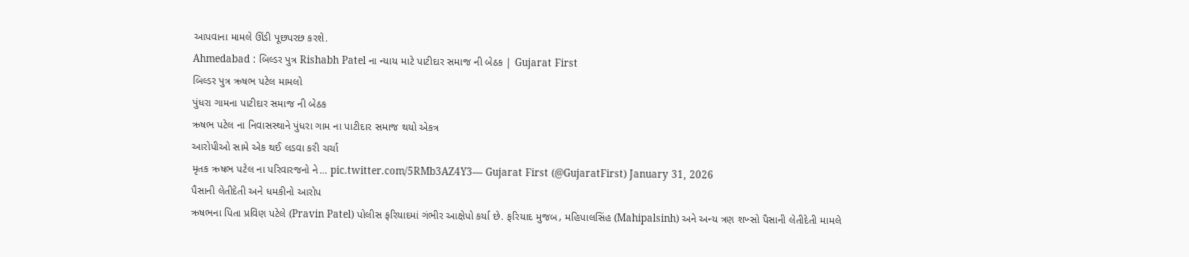આપવાના મામલે ઊંડી પૂછપરછ કરશે.
Ahmedabad : બિલ્ડર પુત્ર Rishabh Patel ના ન્યાય માટે પાટીદાર સમાજ ની બેઠક | Gujarat First
બિલ્ડર પુત્ર ઋષભ પટેલ મામલો
પુંધરા ગામના પાટીદાર સમાજ ની બેઠક
ઋષભ પટેલ ના નિવાસસ્થાને પુંધરા ગામ ના પાટીદાર સમાજ થયો એકત્ર
આરોપીઓ સામે એક થઈ લડવા કરી ચર્ચા
મૃતક ઋષભ પટેલ ના પરિવારજનો ને… pic.twitter.com/5RMb3AZ4Y3— Gujarat First (@GujaratFirst) January 31, 2026
પૈસાની લેતીદેતી અને ધમકીનો આરોપ
ઋષભના પિતા પ્રવિણ પટેલે (Pravin Patel) પોલીસ ફરિયાદમાં ગંભીર આક્ષેપો કર્યા છે. ફરિયાદ મુજબ, મહિપાલસિંહ (Mahipalsinh) અને અન્ય ત્રણ શખ્સો પૈસાની લેતીદેતી મામલે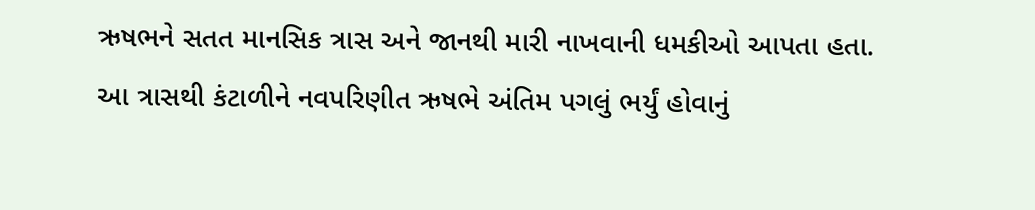ઋષભને સતત માનસિક ત્રાસ અને જાનથી મારી નાખવાની ધમકીઓ આપતા હતા. આ ત્રાસથી કંટાળીને નવપરિણીત ઋષભે અંતિમ પગલું ભર્યું હોવાનું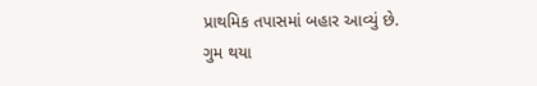પ્રાથમિક તપાસમાં બહાર આવ્યું છે.
ગુમ થયા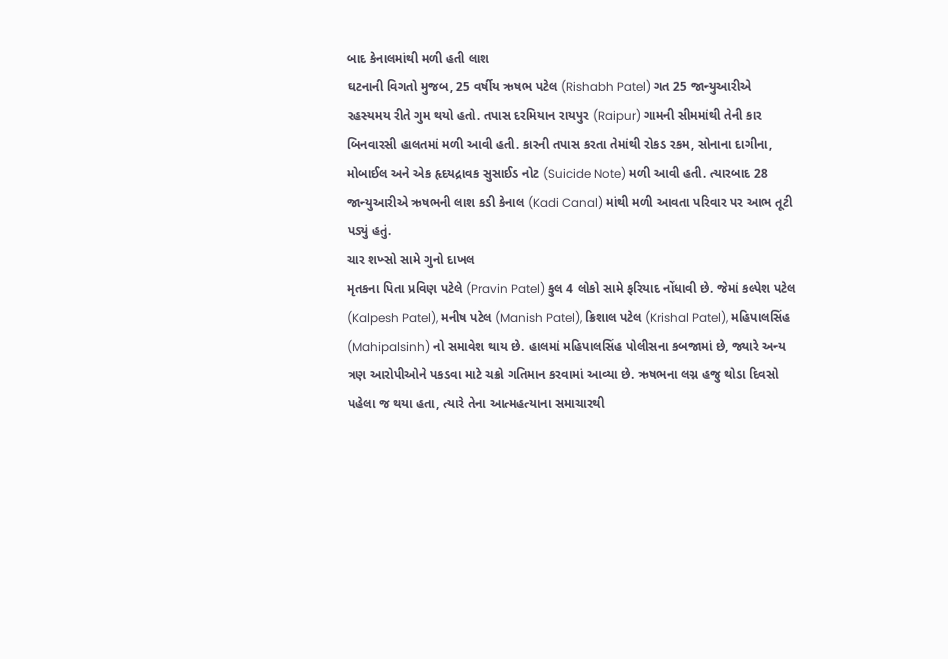બાદ કેનાલમાંથી મળી હતી લાશ
ઘટનાની વિગતો મુજબ, 25 વર્ષીય ઋષભ પટેલ (Rishabh Patel) ગત 25 જાન્યુઆરીએ રહસ્યમય રીતે ગુમ થયો હતો. તપાસ દરમિયાન રાયપુર (Raipur) ગામની સીમમાંથી તેની કાર બિનવારસી હાલતમાં મળી આવી હતી. કારની તપાસ કરતા તેમાંથી રોકડ રકમ, સોનાના દાગીના, મોબાઈલ અને એક હૃદયદ્રાવક સુસાઈડ નોટ (Suicide Note) મળી આવી હતી. ત્યારબાદ 28 જાન્યુઆરીએ ઋષભની લાશ કડી કેનાલ (Kadi Canal) માંથી મળી આવતા પરિવાર પર આભ તૂટી પડ્યું હતું.
ચાર શખ્સો સામે ગુનો દાખલ
મૃતકના પિતા પ્રવિણ પટેલે (Pravin Patel) કુલ 4 લોકો સામે ફરિયાદ નોંધાવી છે. જેમાં કલ્પેશ પટેલ (Kalpesh Patel), મનીષ પટેલ (Manish Patel), ક્રિશાલ પટેલ (Krishal Patel), મહિપાલસિંહ (Mahipalsinh) નો સમાવેશ થાય છે. હાલમાં મહિપાલસિંહ પોલીસના કબજામાં છે, જ્યારે અન્ય ત્રણ આરોપીઓને પકડવા માટે ચક્રો ગતિમાન કરવામાં આવ્યા છે. ઋષભના લગ્ન હજુ થોડા દિવસો પહેલા જ થયા હતા, ત્યારે તેના આત્મહત્યાના સમાચારથી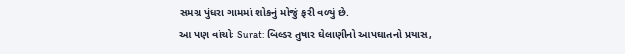સમગ્ર પુંધરા ગામમાં શોકનું મોજું ફરી વળ્યું છે.
આ પણ વાંચોઃ Surat: બિલ્ડર તુષાર ઘેલાણીનો આપઘાતનો પ્રયાસ,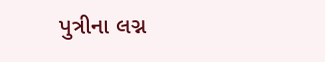પુત્રીના લગ્ન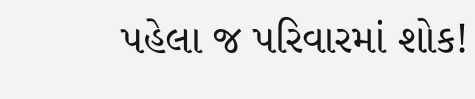પહેલા જ પરિવારમાં શોક!